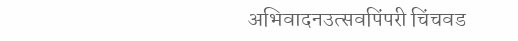अभिवादनउत्सवपिंपरी चिंचवड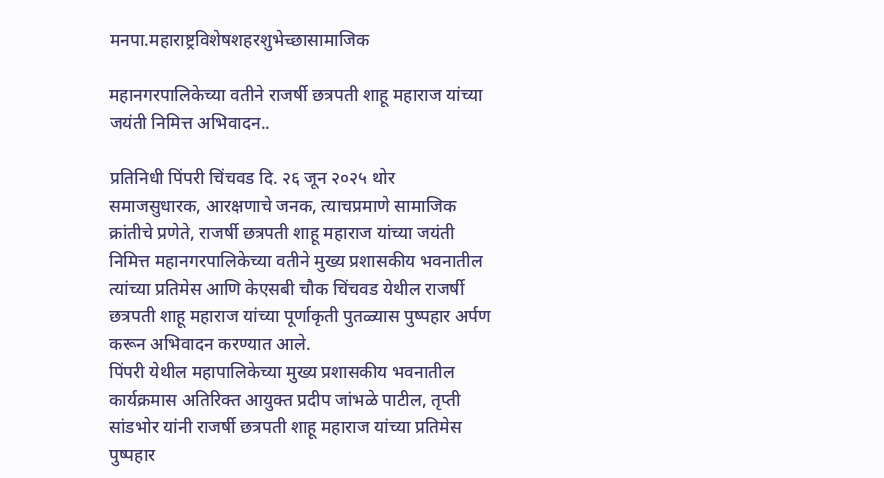मनपा.महाराष्ट्रविशेषशहरशुभेच्छासामाजिक

महानगरपालिकेच्या वतीने राजर्षी छत्रपती शाहू महाराज यांच्या जयंती निमित्त अभिवादन..

प्रतिनिधी पिंपरी चिंचवड दि. २६ जून २०२५ थोर समाजसुधारक, आरक्षणाचे जनक, त्याचप्रमाणे सामाजिक क्रांतीचे प्रणेते, राजर्षी छत्रपती शाहू महाराज यांच्या जयंती निमित्त महानगरपालिकेच्या वतीने मुख्य प्रशासकीय भवनातील त्यांच्या प्रतिमेस आणि केएसबी चौक चिंचवड येथील राजर्षी छत्रपती शाहू महाराज यांच्या पूर्णाकृती पुतळ्यास पुष्पहार अर्पण करून अभिवादन करण्यात आले.
पिंपरी येथील महापालिकेच्या मुख्य प्रशासकीय भवनातील कार्यक्रमास अतिरिक्त आयुक्त प्रदीप जांभळे पाटील, तृप्ती सांडभोर यांनी राजर्षी छत्रपती शाहू महाराज यांच्या प्रतिमेस पुष्पहार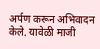अर्पण करून अभिवादन केले. यावेळी माजी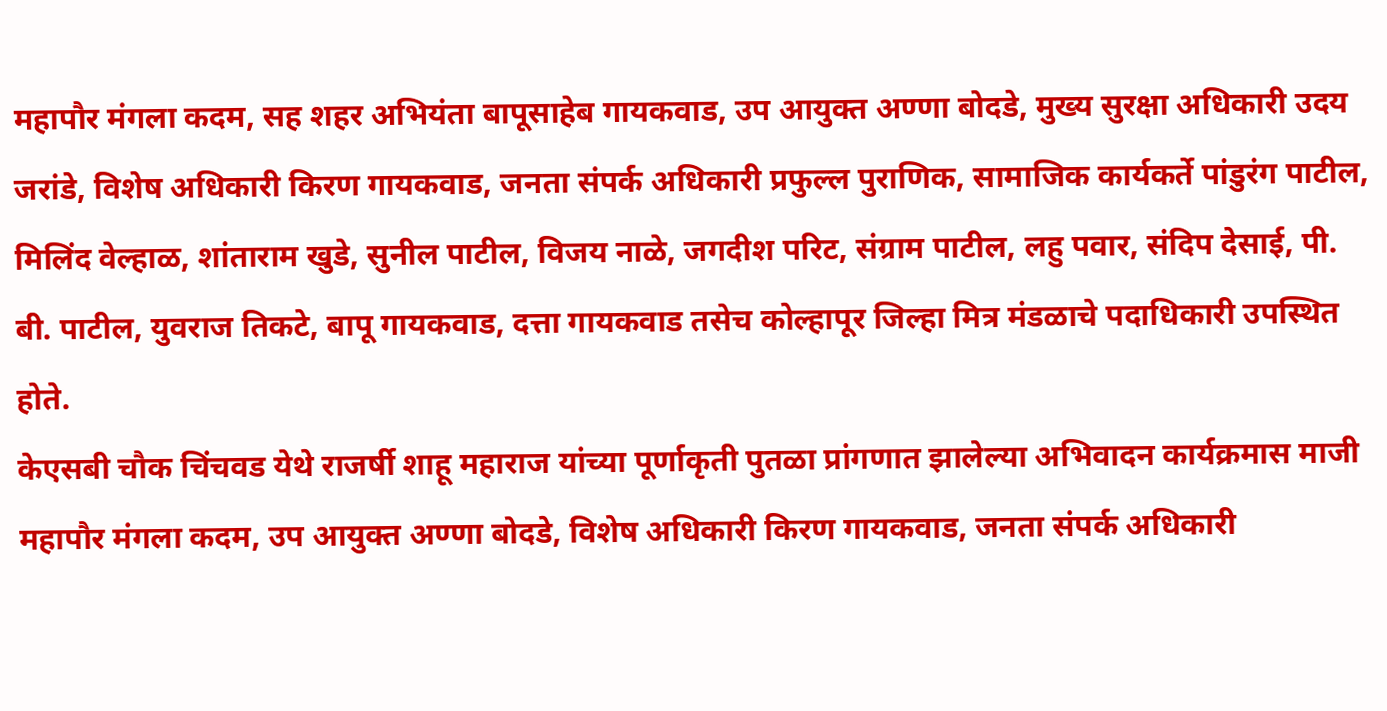महापौर मंगला कदम, सह शहर अभियंता बापूसाहेब गायकवाड, उप आयुक्त अण्णा बोदडे, मुख्य सुरक्षा अधिकारी उदय जरांडे, विशेष अधिकारी किरण गायकवाड, जनता संपर्क अधिकारी प्रफुल्ल पुराणिक, सामाजिक कार्यकर्ते पांडुरंग पाटील, मिलिंद वेल्हाळ, शांताराम खुडे, सुनील पाटील, विजय नाळे, जगदीश परिट, संग्राम पाटील, लहु पवार, संदिप देसाई, पी. बी. पाटील, युवराज तिकटे, बापू गायकवाड, दत्ता गायकवाड तसेच कोल्हापूर जिल्हा मित्र मंडळाचे पदाधिकारी उपस्थित होते.
केएसबी चौक चिंचवड येथे राजर्षी शाहू महाराज यांच्या पूर्णाकृती पुतळा प्रांगणात झालेल्या अभिवादन कार्यक्रमास माजी महापौर मंगला कदम, उप आयुक्त अण्णा बोदडे, विशेष अधिकारी किरण गायकवाड, जनता संपर्क अधिकारी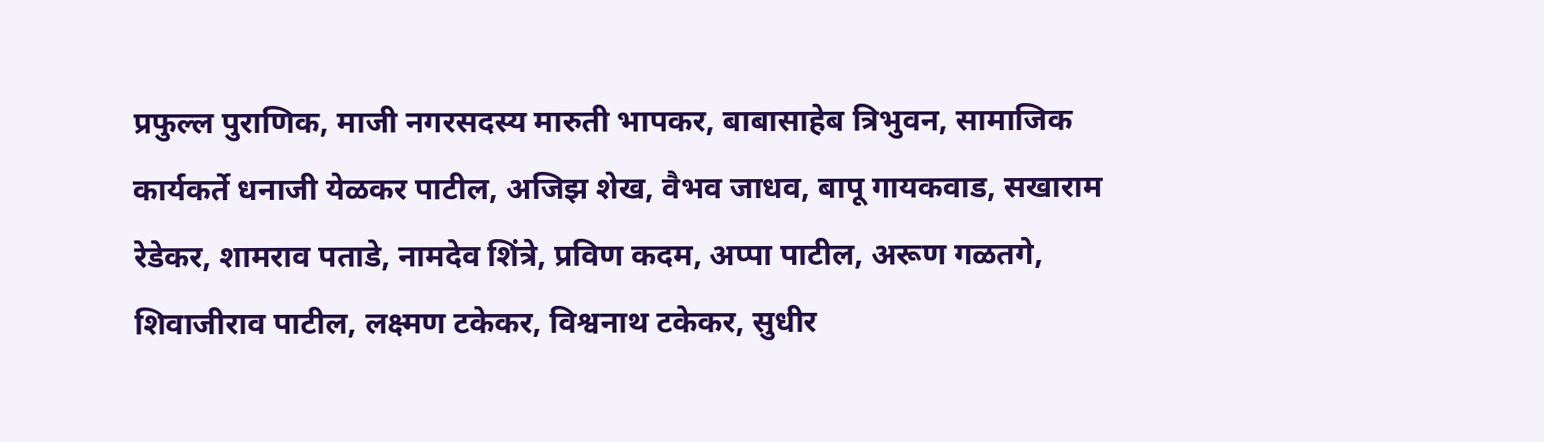प्रफुल्ल पुराणिक, माजी नगरसदस्य मारुती भापकर, बाबासाहेब त्रिभुवन, सामाजिक कार्यकर्ते धनाजी येळकर पाटील, अजिझ शेख, वैभव जाधव, बापू गायकवाड, सखाराम रेडेकर, शामराव पताडे, नामदेव शिंत्रे, प्रविण कदम, अप्पा पाटील, अरूण गळतगे, शिवाजीराव पाटील, लक्ष्मण टकेकर, विश्वनाथ टकेकर, सुधीर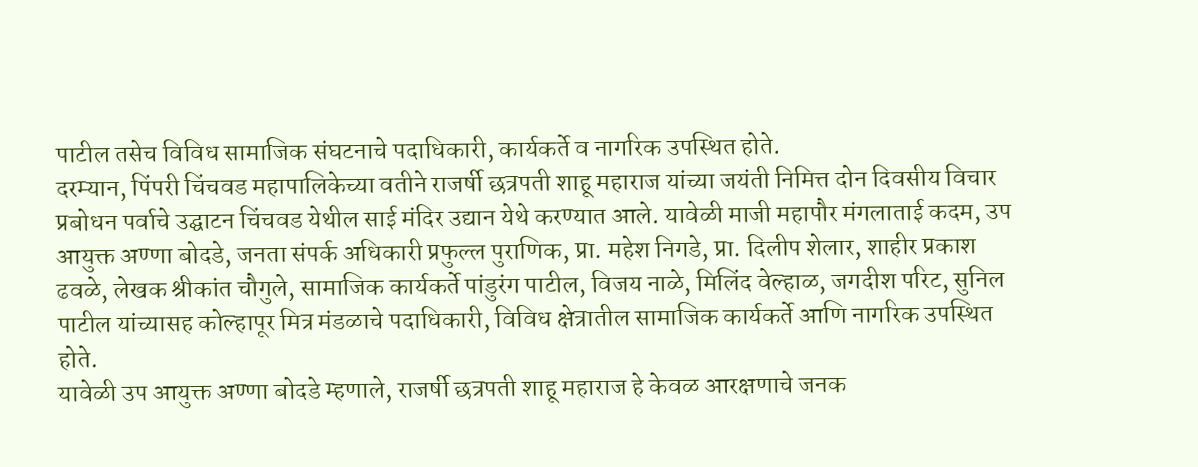पाटील तसेच विविध सामाजिक संघटनाचे पदाधिकारी, कार्यकर्ते व नागरिक उपस्थित होते.
दरम्यान, पिंपरी चिंचवड महापालिकेच्या वतीने राजर्षी छत्रपती शाहू महाराज यांच्या जयंती निमित्त दोन दिवसीय विचार प्रबोधन पर्वाचे उद्घाटन चिंचवड येथील साई मंदिर उद्यान येथे करण्यात आले. यावेळी माजी महापौर मंगलाताई कदम, उप आयुक्त अण्णा बोदडे, जनता संपर्क अधिकारी प्रफुल्ल पुराणिक, प्रा. महेश निगडे, प्रा. दिलीप शेलार, शाहीर प्रकाश ढवळे, लेखक श्रीकांत चौगुले, सामाजिक कार्यकर्ते पांडुरंग पाटील, विजय नाळे, मिलिंद वेल्हाळ, जगदीश परिट, सुनिल पाटील यांच्यासह कोल्हापूर मित्र मंडळाचे पदाधिकारी, विविध क्षेत्रातील सामाजिक कार्यकर्ते आणि नागरिक उपस्थित होते.
यावेळी उप आयुक्त अण्णा बोदडे म्हणाले, राजर्षी छत्रपती शाहू महाराज हे केवळ आरक्षणाचे जनक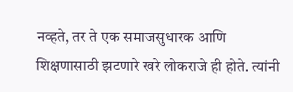नव्हते, तर ते एक समाजसुधारक आणि शिक्षणासाठी झटणारे खरे लोकराजे ही होते. त्यांनी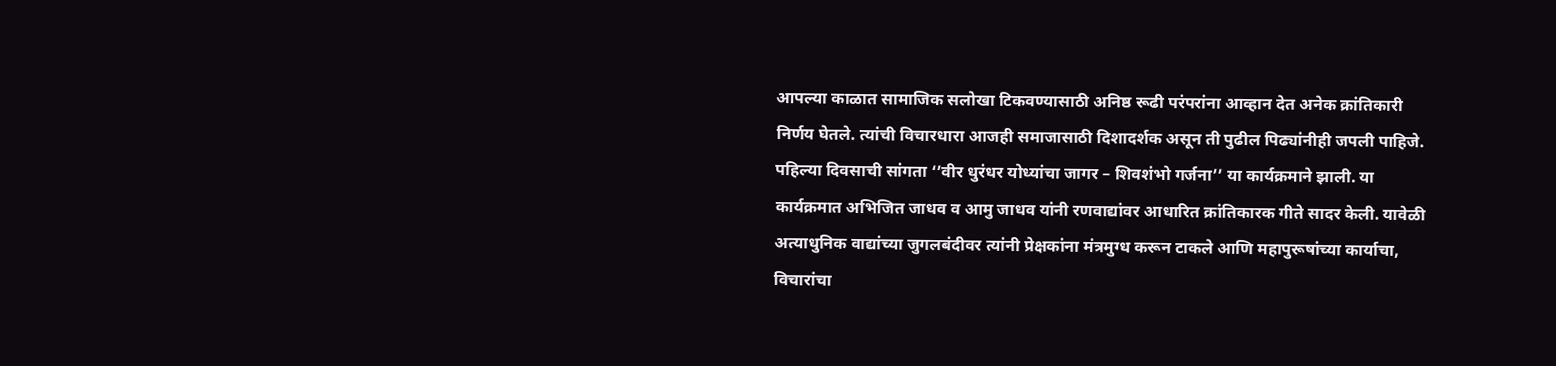आपल्या काळात सामाजिक सलोखा टिकवण्यासाठी अनिष्ठ रूढी परंपरांना आव्हान देत अनेक क्रांतिकारी निर्णय घेतले. त्यांची विचारधारा आजही समाजासाठी दिशादर्शक असून ती पुढील पिढ्यांनीही जपली पाहिजे.
पहिल्या दिवसाची सांगता ‘’वीर धुरंधर योध्यांचा जागर – शिवशंभो गर्जना’’ या कार्यक्रमाने झाली. या कार्यक्रमात अभिजित जाधव व आमु जाधव यांनी रणवाद्यांवर आधारित क्रांतिकारक गीते सादर केली. यावेळी अत्याधुनिक वाद्यांच्या जुगलबंदीवर त्यांनी प्रेक्षकांना मंत्रमुग्ध करून टाकले आणि महापुरूषांच्या कार्याचा, विचारांचा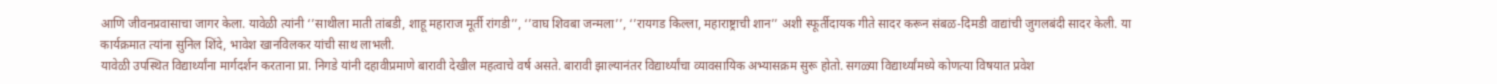आणि जीवनप्रवासाचा जागर केला. यावेळी त्यांनी ‘’साथीला माती तांबडी, शाहू महाराज मूर्ती रांगडी’’, ‘’वाघ शिवबा जन्मला’’, ‘’रायगड किल्ला, महाराष्ट्राची शान’’ अशी स्फूर्तीदायक गीते सादर करून संबळ-दिमडी वाद्यांची जुगलबंदी सादर केली. या कार्यक्रमात त्यांना सुनिल शिंदे, भावेश खानविलकर यांची साथ लाभली.
यावेळी उपस्थित विद्यार्थ्यांना मार्गदर्शन करताना प्रा. निगडे यांनी दहावीप्रमाणे बारावी देखील महत्वाचे वर्ष असते. बारावी झाल्यानंतर विद्यार्थ्यांचा व्यावसायिक अभ्यासक्रम सुरू होतो. सगळ्या विद्यार्थ्यांमध्ये कोणत्या विषयात प्रवेश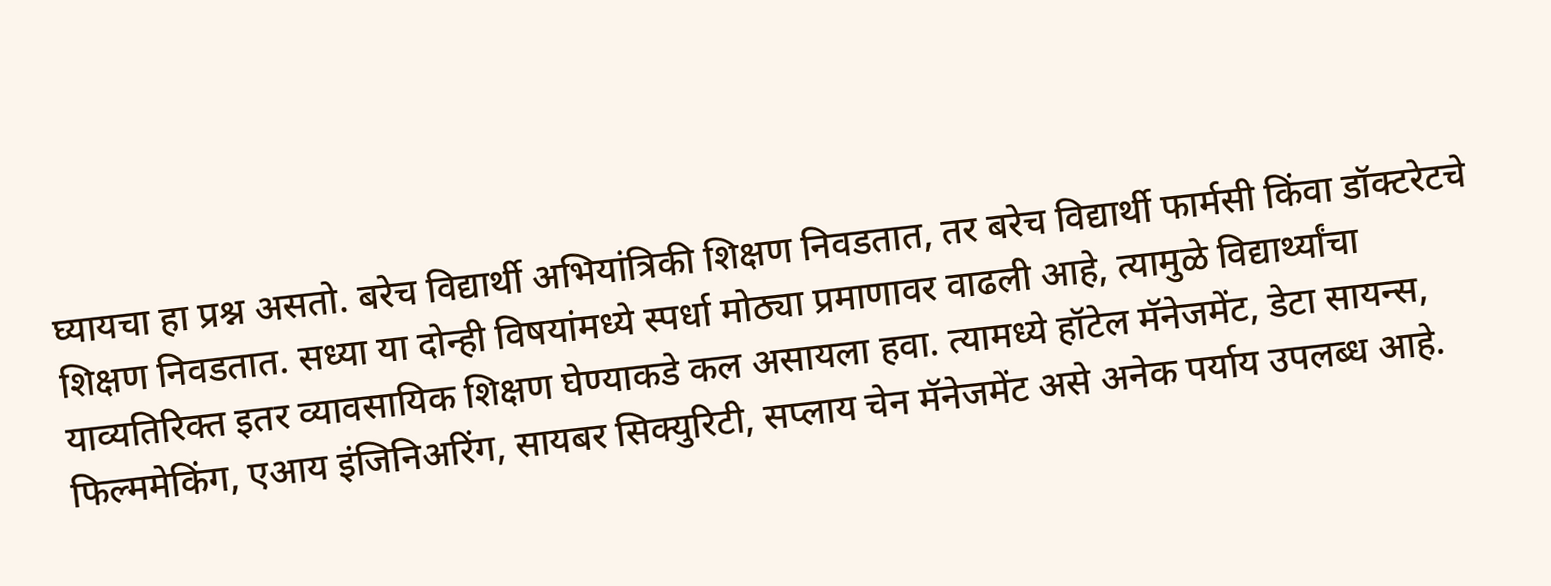घ्यायचा हा प्रश्न असतो. बरेच विद्यार्थी अभियांत्रिकी शिक्षण निवडतात, तर बरेच विद्यार्थी फार्मसी किंवा डॉक्टरेटचे शिक्षण निवडतात. सध्या या दोन्ही विषयांमध्ये स्पर्धा मोठ्या प्रमाणावर वाढली आहे, त्यामुळे विद्यार्थ्यांचा याव्यतिरिक्त इतर व्यावसायिक शिक्षण घेण्याकडे कल असायला हवा. त्यामध्ये हॉटेल मॅनेजमेंट, डेटा सायन्स, फिल्ममेकिंग, एआय इंजिनिअरिंग, सायबर सिक्युरिटी, सप्लाय चेन मॅनेजमेंट असे अनेक पर्याय उपलब्ध आहे.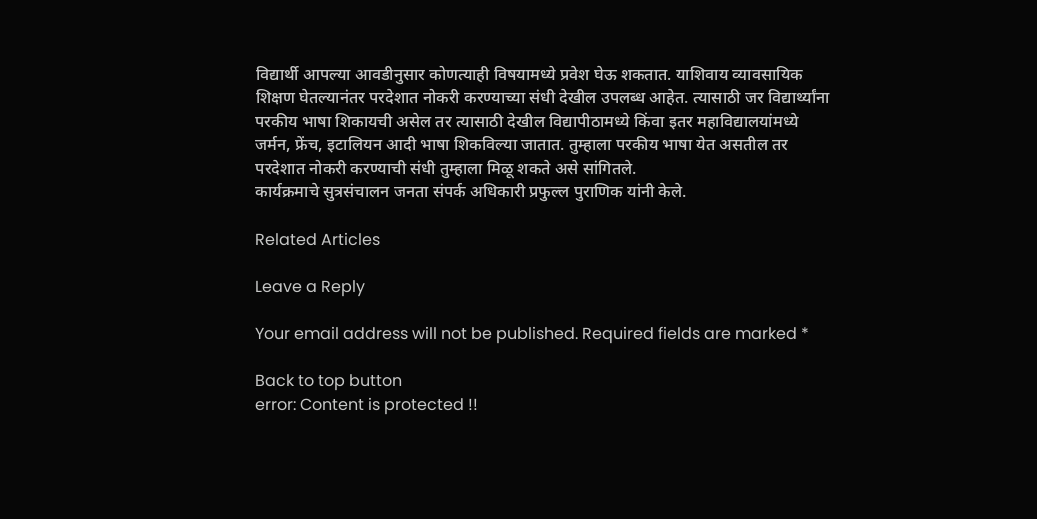विद्यार्थी आपल्या आवडीनुसार कोणत्याही विषयामध्ये प्रवेश घेऊ शकतात. याशिवाय व्यावसायिक शिक्षण घेतल्यानंतर परदेशात नोकरी करण्याच्या संधी देखील उपलब्ध आहेत. त्यासाठी जर विद्यार्थ्यांना परकीय भाषा शिकायची असेल तर त्यासाठी देखील विद्यापीठामध्ये किंवा इतर महाविद्यालयांमध्ये जर्मन, फ्रेंच, इटालियन आदी भाषा शिकविल्या जातात. तुम्हाला परकीय भाषा येत असतील तर परदेशात नोकरी करण्याची संधी तुम्हाला मिळू शकते असे सांगितले.
कार्यक्रमाचे सुत्रसंचालन जनता संपर्क अधिकारी प्रफुल्ल पुराणिक यांनी केले.

Related Articles

Leave a Reply

Your email address will not be published. Required fields are marked *

Back to top button
error: Content is protected !!